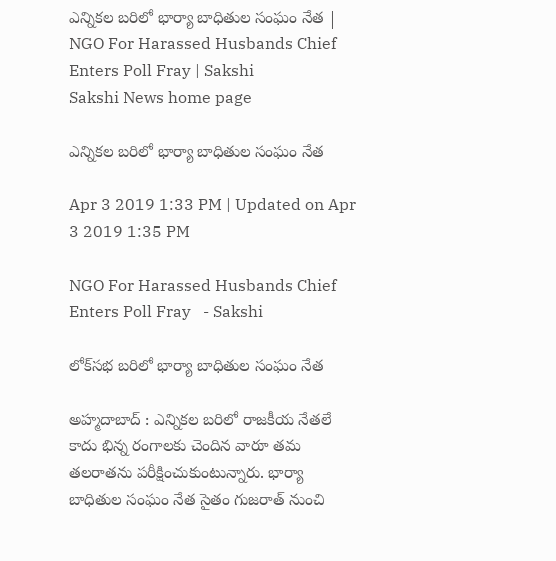ఎన్నికల బరిలో భార్యా బాధితుల సంఘం నేత | NGO For Harassed Husbands Chief Enters Poll Fray | Sakshi
Sakshi News home page

ఎన్నికల బరిలో భార్యా బాధితుల సంఘం నేత

Apr 3 2019 1:33 PM | Updated on Apr 3 2019 1:35 PM

NGO For Harassed Husbands Chief Enters Poll Fray   - Sakshi

లోక్‌సభ బరిలో భార్యా బాధితుల సంఘం నేత

అహ్మదాబాద్‌ : ఎన్నికల బరిలో రాజకీయ నేతలే కాదు భిన్న రంగాలకు చెందిన వారూ తమ తలరాతను పరీక్షించుకుంటున్నారు. భార్యా బాధితుల సంఘం నేత సైతం గుజరాత్‌ నుంచి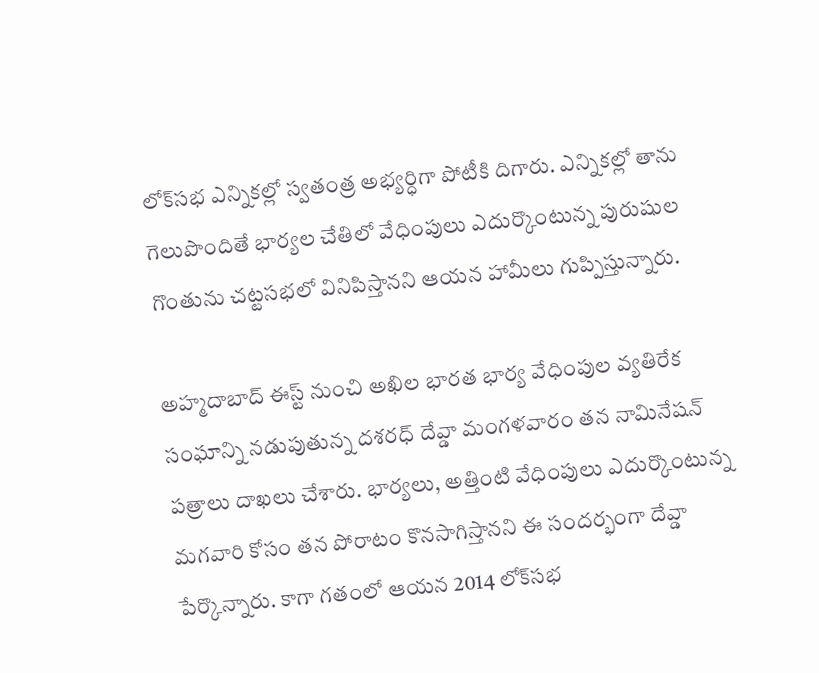లోక్‌సభ ఎన్నికల్లో స్వతంత్ర అభ్యర్ధిగా పోటీకి దిగారు. ఎన్నికల్లో తాను గెలుపొందితే భార్యల చేతిలో వేధింపులు ఎదుర్కొంటున్న పురుషుల గొంతును చట్టసభలో వినిపిస్తానని ఆయన హామీలు గుప్పిస్తున్నారు.

అహ్మదాబాద్‌ ఈస్ట్‌ నుంచి అఖిల భారత భార్య వేధింపుల వ్యతిరేక సంఘాన్ని నడుపుతున్న దశరధ్‌ దేవ్డా మంగళవారం తన నామినేషన్‌ పత్రాలు దాఖలు చేశారు. భార్యలు, అత్తింటి వేధింపులు ఎదుర్కొంటున్న మగవారి కోసం తన పోరాటం కొనసాగిస్తానని ఈ సందర్భంగా దేవ్డా పేర్కొన్నారు. కాగా గతంలో ఆయన 2014 లోక్‌సభ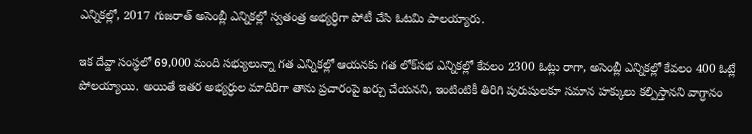ఎన్నికల్లో, 2017 గుజరాత్‌ అసెంబ్లీ ఎన్నికల్లో స్వతంత్ర అభ్యర్ధిగా పోటీ చేసి ఓటమి పాలయ్యారు.

ఇక దేవ్డా సంస్థలో 69,000 మంది సభ్యులున్నా గత ఎన్నికల్లో ఆయనకు గత లోక్‌సభ ఎన్నికల్లో కేవలం 2300 ఓట్లు రాగా, అసెంబ్లీ ఎన్నికల్లో కేవలం 400 ఓట్లే పోలయ్యాయి. అయితే ఇతర అభ్యర్ధుల మాదిరిగా తాను ప్రచారంపై ఖర్చు చేయనని, ఇంటింటికీ తిరిగి పురుషులకూ సమాన హక్కులు కల్పిస్తానని వాగ్ధానం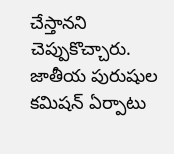చేస్తానని చెప్పుకొచ్చారు. జాతీయ పురుషుల కమిషన్‌ ఏర్పాటు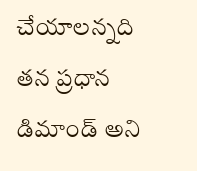చేయాలన్నది తన ప్రధాన డిమాండ్‌ అని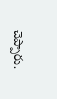చెప్పారు.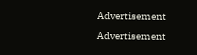Advertisement
Advertisement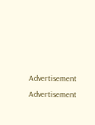Advertisement
Advertisement